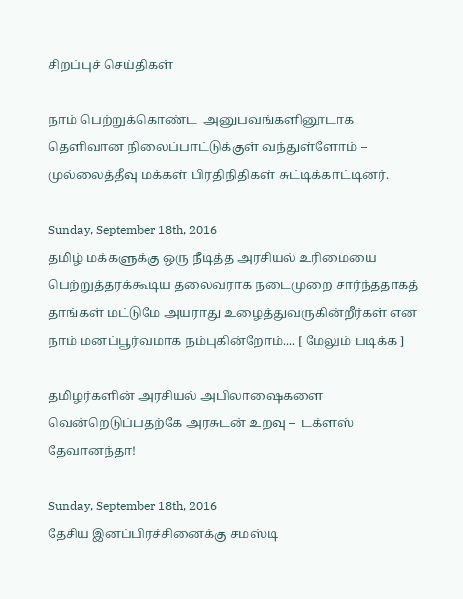சிறப்புச் செய்திகள்

நாம் பெற்றுக்கொண்ட  அனுபவங்களினூடாக தெளிவான நிலைப்பாட்டுக்குள் வந்துள்ளோம் – முல்லைத்தீவு மக்கள் பிரதிநிதிகள் சுட்டிக்காட்டினர்.

Sunday, September 18th, 2016
தமிழ் மக்களுக்கு ஒரு நீடித்த அரசியல் உரிமையை பெற்றுத்தரக்கூடிய தலைவராக நடைமுறை சார்ந்ததாகத் தாங்கள் மட்டுமே அயராது உழைத்துவருகின்றீர்கள் என நாம் மனப்பூர்வமாக நம்புகின்றோம்.... [ மேலும் படிக்க ]

தமிழர்களின் அரசியல் அபிலாஷைகளை வென்றெடுப்பதற்கே அரசுடன் உறவு –  டக்ளஸ் தேவானந்தா!

Sunday, September 18th, 2016
தேசிய இனப்பிரச்சினைக்கு சமஸ்டி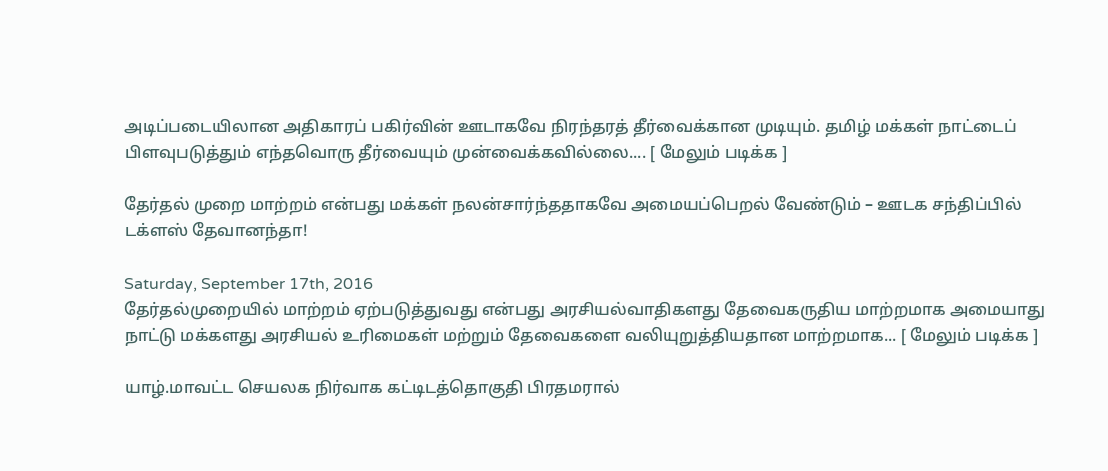அடிப்படையிலான அதிகாரப் பகிர்வின் ஊடாகவே நிரந்தரத் தீர்வைக்கான முடியும். தமிழ் மக்கள் நாட்டைப் பிளவுபடுத்தும் எந்தவொரு தீர்வையும் முன்வைக்கவில்லை.... [ மேலும் படிக்க ]

தேர்தல் முறை மாற்றம் என்பது மக்கள் நலன்சார்ந்ததாகவே அமையப்பெறல் வேண்டும் – ஊடக சந்திப்பில் டக்ளஸ் தேவானந்தா!

Saturday, September 17th, 2016
தேர்தல்முறையில் மாற்றம் ஏற்படுத்துவது என்பது அரசியல்வாதிகளது தேவைகருதிய மாற்றமாக அமையாது நாட்டு மக்களது அரசியல் உரிமைகள் மற்றும் தேவைகளை வலியுறுத்தியதான மாற்றமாக... [ மேலும் படிக்க ]

யாழ்.மாவட்ட செயலக நிர்வாக கட்டிடத்தொகுதி பிரதமரால்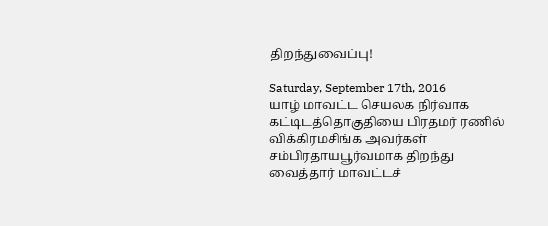திறந்துவைப்பு!

Saturday, September 17th, 2016
யாழ் மாவட்ட செயலக நிர்வாக கட்டிடத்தொகுதியை பிரதமர் ரணில் விக்கிரமசிங்க அவர்கள் சம்பிரதாயபூர்வமாக திறந்து வைத்தார் மாவட்டச்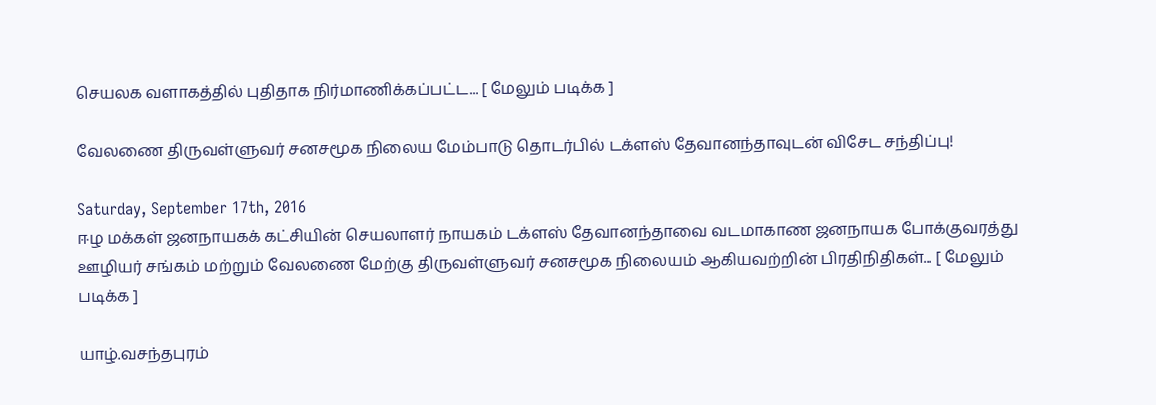செயலக வளாகத்தில் புதிதாக நிர்மாணிக்கப்பட்ட... [ மேலும் படிக்க ]

வேலணை திருவள்ளுவர் சனசமூக நிலைய மேம்பாடு தொடர்பில் டக்ளஸ் தேவானந்தாவுடன் விசேட சந்திப்பு!

Saturday, September 17th, 2016
ஈழ மக்கள் ஜனநாயகக் கட்சியின் செயலாளர் நாயகம் டக்ளஸ் தேவானந்தாவை வடமாகாண ஜனநாயக போக்குவரத்து ஊழியர் சங்கம் மற்றும் வேலணை மேற்கு திருவள்ளுவர் சனசமூக நிலையம் ஆகியவற்றின் பிரதிநிதிகள்... [ மேலும் படிக்க ]

யாழ்.வசந்தபுரம்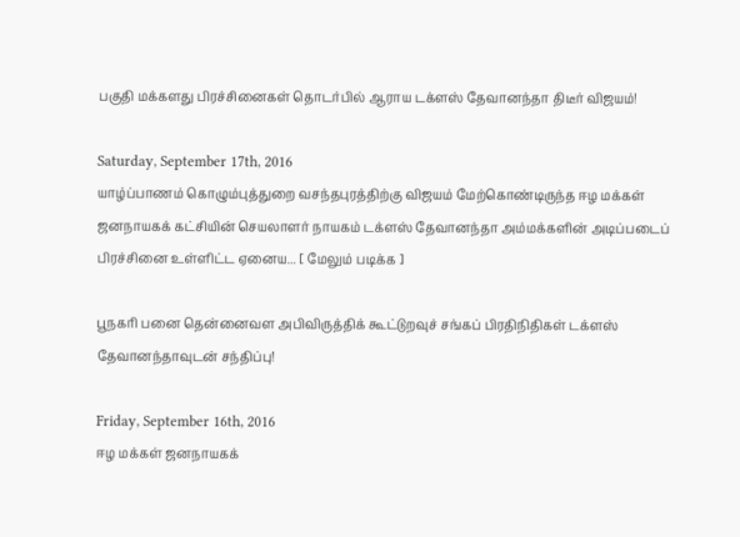பகுதி மக்களது பிரச்சினைகள் தொடர்பில் ஆராய டக்ளஸ் தேவானந்தா திடீர் விஜயம்!

Saturday, September 17th, 2016
யாழ்ப்பாணம் கொழும்புத்துறை வசந்தபுரத்திற்கு விஜயம் மேற்கொண்டிருந்த ஈழ மக்கள் ஜனநாயகக் கட்சியின் செயலாளர் நாயகம் டக்ளஸ் தேவானந்தா அம்மக்களின் அடிப்படைப் பிரச்சினை உள்ளிட்ட ஏனைய... [ மேலும் படிக்க ]

பூநகரி பனை தென்னைவள அபிவிருத்திக் கூட்டுறவுச் சங்கப் பிரதிநிதிகள் டக்ளஸ் தேவானந்தாவுடன் சந்திப்பு!

Friday, September 16th, 2016
ஈழ மக்கள் ஜனநாயகக்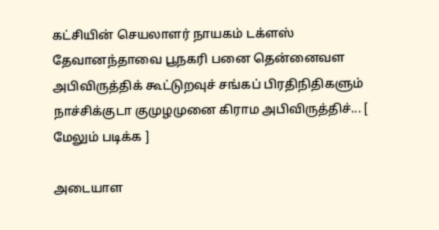கட்சியின் செயலாளர் நாயகம் டக்ளஸ் தேவானந்தாவை பூநகரி பனை தென்னைவள அபிவிருத்திக் கூட்டுறவுச் சங்கப் பிரதிநிதிகளும் நாச்சிக்குடா குமுழமுனை கிராம அபிவிருத்திச்... [ மேலும் படிக்க ]

அடையாள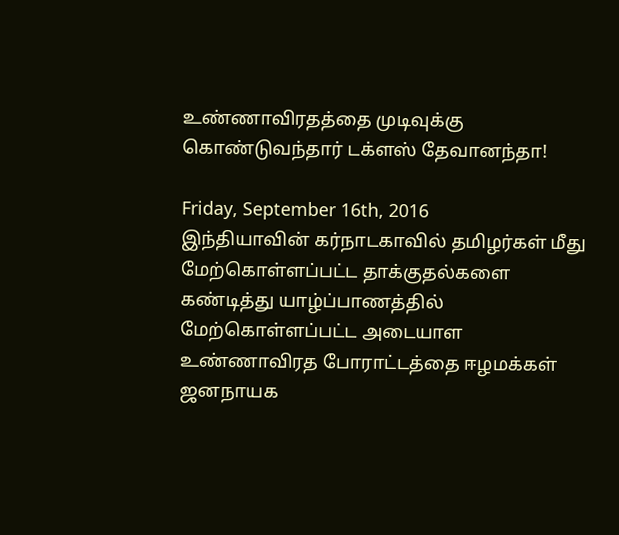உண்ணாவிரதத்தை முடிவுக்கு கொண்டுவந்தார் டக்ளஸ் தேவானந்தா!

Friday, September 16th, 2016
இந்தியாவின் கர்நாடகாவில் தமிழர்கள் மீது மேற்கொள்ளப்பட்ட தாக்குதல்களை கண்டித்து யாழ்ப்பாணத்தில் மேற்கொள்ளப்பட்ட அடையாள உண்ணாவிரத போராட்டத்தை ஈழமக்கள் ஜனநாயக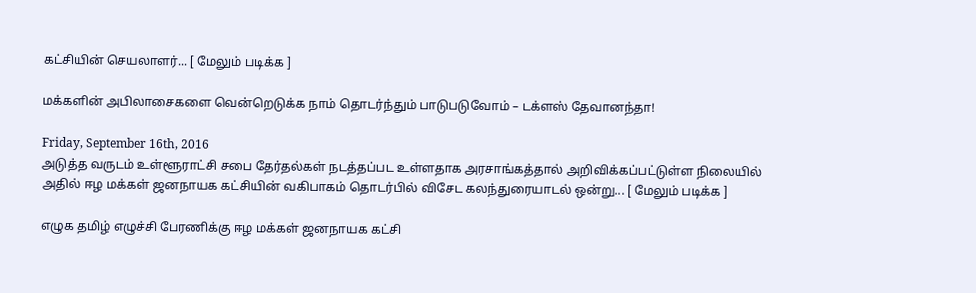கட்சியின் செயலாளர்... [ மேலும் படிக்க ]

மக்களின் அபிலாசைகளை வென்றெடுக்க நாம் தொடர்ந்தும் பாடுபடுவோம் – டக்ளஸ் தேவானந்தா!

Friday, September 16th, 2016
அடுத்த வருடம் உள்ளூராட்சி சபை தேர்தல்கள் நடத்தப்பட உள்ளதாக அரசாங்கத்தால் அறிவிக்கப்பட்டுள்ள நிலையில் அதில் ஈழ மக்கள் ஜனநாயக கட்சியின் வகிபாகம் தொடர்பில் விசேட கலந்துரையாடல் ஒன்று... [ மேலும் படிக்க ]

எழுக தமிழ் எழுச்சி பேரணிக்கு ஈழ மக்கள் ஜனநாயக கட்சி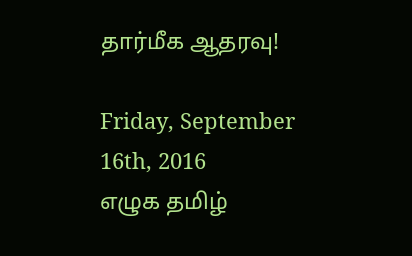தார்மீக ஆதரவு!

Friday, September 16th, 2016
எழுக தமிழ்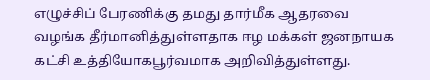எழுச்சிப் பேரணிக்கு தமது தார்மீக ஆதரவை வழங்க தீர்மானித்துள்ளதாக ஈழ மக்கள் ஜனநாயக கட்சி உத்தியோகபூர்வமாக அறிவித்துள்ளது.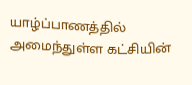யாழ்ப்பாணத்தில் அமைந்துள்ள கட்சியின்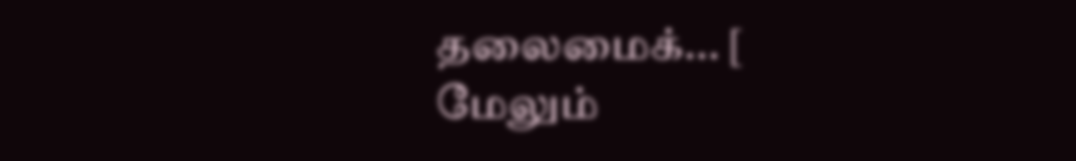தலைமைக்... [ மேலும்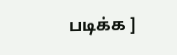படிக்க ]